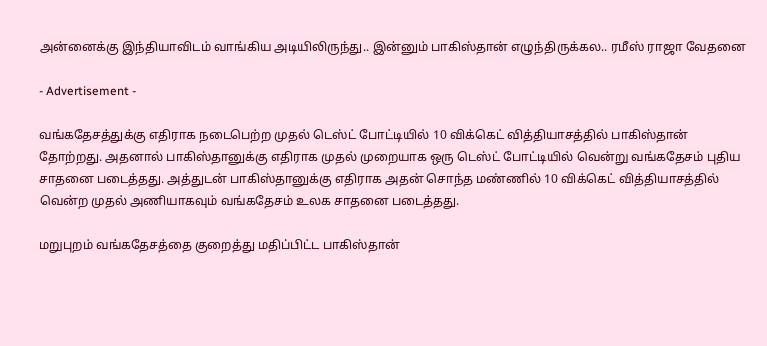அன்னைக்கு இந்தியாவிடம் வாங்கிய அடியிலிருந்து.. இன்னும் பாகிஸ்தான் எழுந்திருக்கல.. ரமீஸ் ராஜா வேதனை

- Advertisement -

வங்கதேசத்துக்கு எதிராக நடைபெற்ற முதல் டெஸ்ட் போட்டியில் 10 விக்கெட் வித்தியாசத்தில் பாகிஸ்தான் தோற்றது. அதனால் பாகிஸ்தானுக்கு எதிராக முதல் முறையாக ஒரு டெஸ்ட் போட்டியில் வென்று வங்கதேசம் புதிய சாதனை படைத்தது. அத்துடன் பாகிஸ்தானுக்கு எதிராக அதன் சொந்த மண்ணில் 10 விக்கெட் வித்தியாசத்தில் வென்ற முதல் அணியாகவும் வங்கதேசம் உலக சாதனை படைத்தது.

மறுபுறம் வங்கதேசத்தை குறைத்து மதிப்பிட்ட பாகிஸ்தான்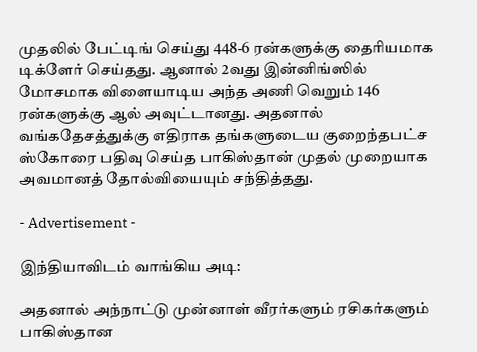முதலில் பேட்டிங் செய்து 448-6 ரன்களுக்கு தைரியமாக டிக்ளேர் செய்தது. ஆனால் 2வது இன்னிங்ஸில் மோசமாக விளையாடிய அந்த அணி வெறும் 146 ரன்களுக்கு ஆல் அவுட்டானது. அதனால் வங்கதேசத்துக்கு எதிராக தங்களுடைய குறைந்தபட்ச ஸ்கோரை பதிவு செய்த பாகிஸ்தான் முதல் முறையாக அவமானத் தோல்வியையும் சந்தித்தது.

- Advertisement -

இந்தியாவிடம் வாங்கிய அடி:

அதனால் அந்நாட்டு முன்னாள் வீரர்களும் ரசிகர்களும் பாகிஸ்தான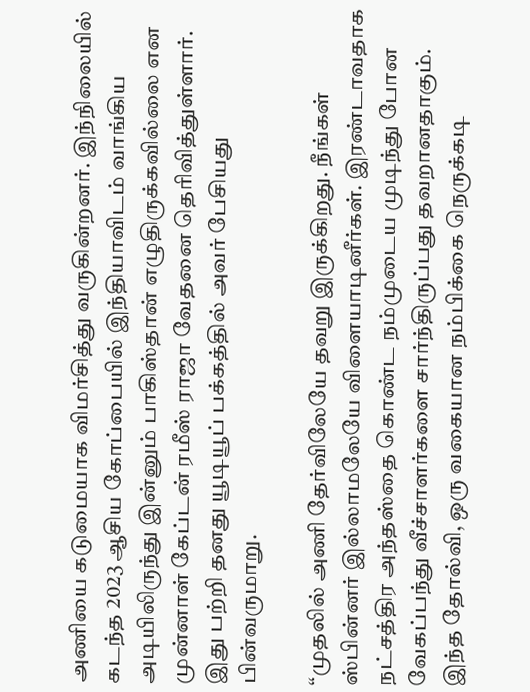அணியை கடுமையாக விமர்சித்து வருகின்றனர். இந்நிலையில் கடந்த 2023 ஆசிய கோப்பையில் இந்தியாவிடம் வாங்கிய அடியிலிருந்து இன்னும் பாகிஸ்தான் எழுதிருக்கவில்லை என முன்னாள் கேப்டன் ரமீஸ் ராஜா வேதனை தெரிவித்துள்ளார். இது பற்றி தனது யூடியூப் பக்கத்தில் அவர் பேசியது பின்வருமாறு.

“முதலில் அணி தேர்விலேயே தவறு இருக்கிறது. நீங்கள் ஸ்பின்னர் இல்லாமலேயே விளையாடினீர்கள். இரண்டாவதாக நட்சத்திர அந்தஸ்தை கொண்ட நம்முடைய முடிந்து போன வேகப்பந்து வீச்சாளர்களை சார்ந்திருப்பது தவறானதாகும். இந்த தோல்வி, ஒரு வகையான நம்பிக்கை நெருக்கடி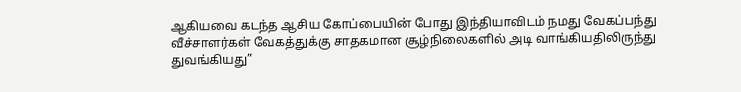ஆகியவை கடந்த ஆசிய கோப்பையின் போது இந்தியாவிடம் நமது வேகப்பந்து வீச்சாளர்கள் வேகத்துக்கு சாதகமான சூழ்நிலைகளில் அடி வாங்கியதிலிருந்து துவங்கியது”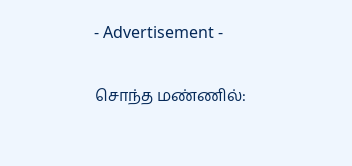- Advertisement -

சொந்த மண்ணில்: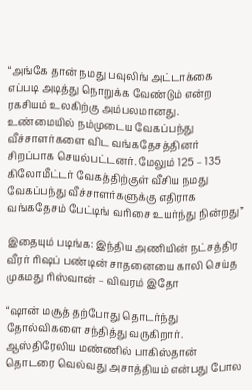“அங்கே தான் நமது பவுலிங் அட்டாக்கை எப்படி அடித்து நொறுக்க வேண்டும் என்ற ரகசியம் உலகிற்கு அம்பலமானது. உண்மையில் நம்முடைய வேகப்பந்து வீச்சாளர்களை விட வங்கதேசத்தினர் சிறப்பாக செயல்பட்டனர். மேலும் 125 – 135 கிலோமீட்டர் வேகத்திற்குள் வீசிய நமது வேகப்பந்து வீச்சாளர்களுக்கு எதிராக வங்கதேசம் பேட்டிங் வரிசை உயர்ந்து நின்றது”

இதையும் படிங்க: இந்திய அணியின் நட்சத்திர வீரர் ரிஷப் பண்டின் சாதனையை காலி செய்த முகமது ரிஸ்வான் – விவரம் இதோ

“ஷான் மசூத் தற்போது தொடர்ந்து தோல்விகளை சந்தித்து வருகிறார். ஆஸ்திரேலிய மண்ணில் பாகிஸ்தான் தொடரை வெல்வது அசாத்தியம் என்பது போல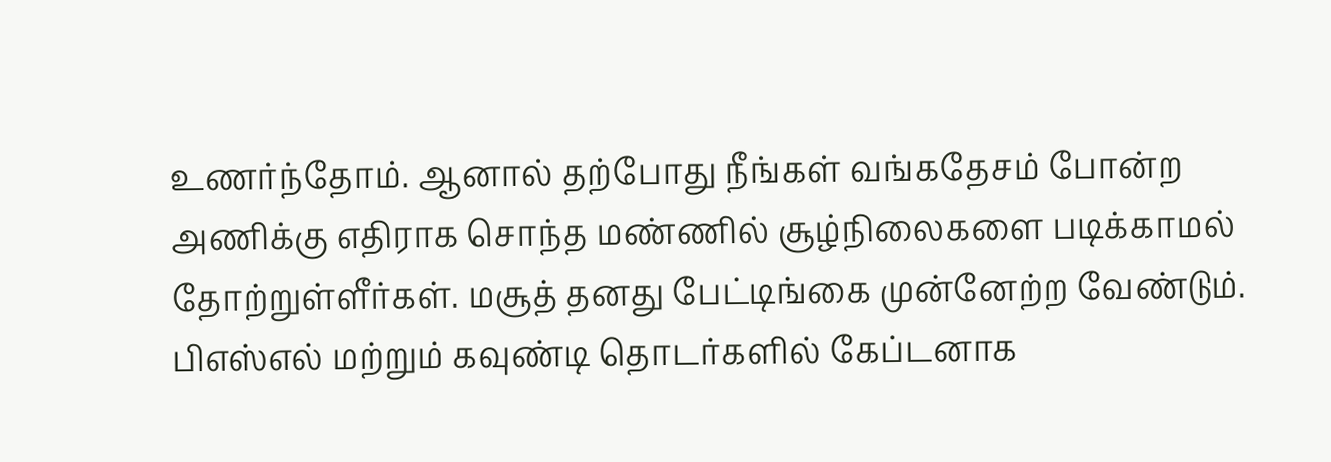உணர்ந்தோம். ஆனால் தற்போது நீங்கள் வங்கதேசம் போன்ற அணிக்கு எதிராக சொந்த மண்ணில் சூழ்நிலைகளை படிக்காமல் தோற்றுள்ளீர்கள். மசூத் தனது பேட்டிங்கை முன்னேற்ற வேண்டும். பிஎஸ்எல் மற்றும் கவுண்டி தொடர்களில் கேப்டனாக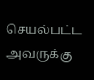செயல்பட்ட அவருக்கு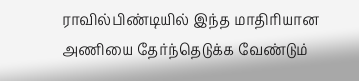ராவில்பிண்டியில் இந்த மாதிரியான அணியை தேர்ந்தெடுக்க வேண்டும்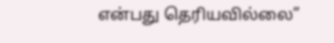என்பது தெரியவில்லை”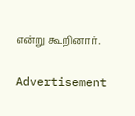என்று கூறினார்.

Advertisement